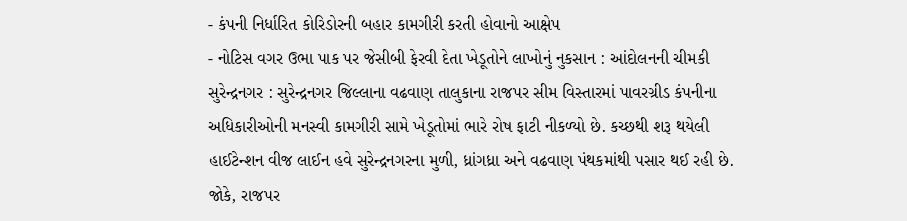- કંપની નિર્ધારિત કોરિડોરની બહાર કામગીરી કરતી હોવાનો આક્ષેપ
- નોટિસ વગર ઉભા પાક પર જેસીબી ફેરવી દેતા ખેડૂતોને લાખોનું નુકસાન : આંદોલનની ચીમકી
સુરેન્દ્રનગર : સુરેન્દ્રનગર જિલ્લાના વઢવાણ તાલુકાના રાજપર સીમ વિસ્તારમાં પાવરગ્રીડ કંપનીના અધિકારીઓની મનસ્વી કામગીરી સામે ખેડૂતોમાં ભારે રોષ ફાટી નીકળ્યો છે. કચ્છથી શરૂ થયેલી હાઈટેન્શન વીજ લાઈન હવે સુરેન્દ્રનગરના મુળી, ધ્રાંગધ્રા અને વઢવાણ પંથકમાંથી પસાર થઈ રહી છે.
જોકે, રાજપર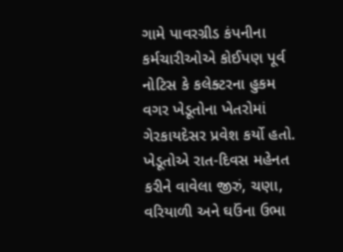ગામે પાવરગ્રીડ કંપનીના કર્મચારીઓએ કોઈપણ પૂર્વ નોટિસ કે કલેક્ટરના હુકમ વગર ખેડૂતોના ખેતરોમાં ગેરકાયદેસર પ્રવેશ કર્યો હતો. ખેડૂતોએ રાત-દિવસ મહેનત કરીને વાવેલા જીરું, ચણા, વરિયાળી અને ઘઉંના ઉભા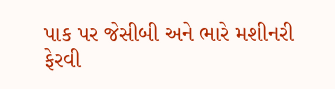પાક પર જેસીબી અને ભારે મશીનરી ફેરવી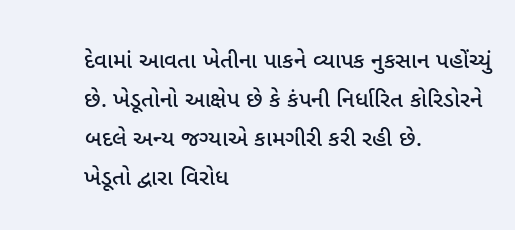દેવામાં આવતા ખેતીના પાકને વ્યાપક નુકસાન પહોંચ્યું છે. ખેડૂતોનો આક્ષેપ છે કે કંપની નિર્ધારિત કોરિડોરને બદલે અન્ય જગ્યાએ કામગીરી કરી રહી છે.
ખેડૂતો દ્વારા વિરોધ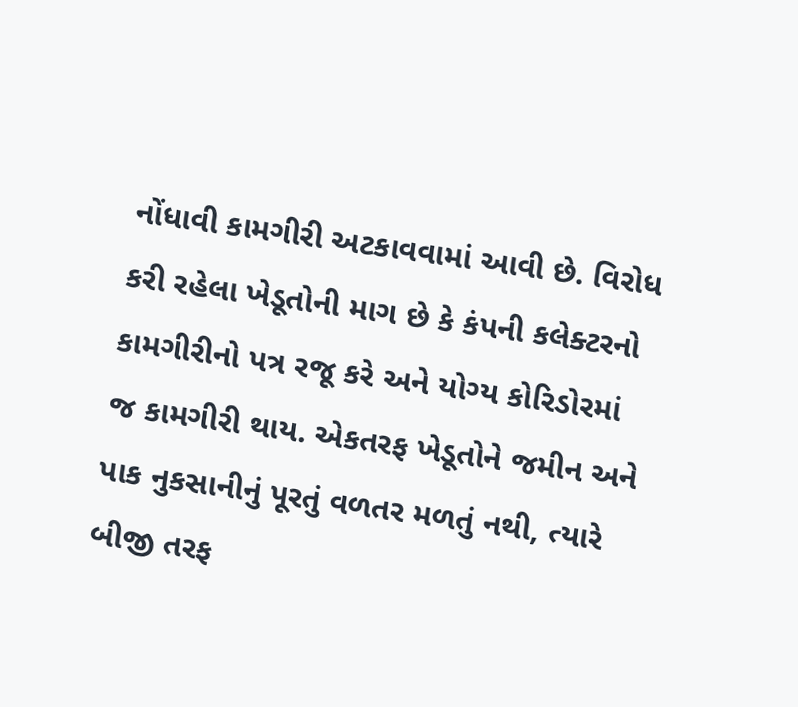નોંધાવી કામગીરી અટકાવવામાં આવી છે. વિરોધ કરી રહેલા ખેડૂતોની માગ છે કે કંપની કલેક્ટરનો કામગીરીનો પત્ર રજૂ કરે અને યોગ્ય કોરિડોરમાં જ કામગીરી થાય. એકતરફ ખેડૂતોને જમીન અને પાક નુકસાનીનું પૂરતું વળતર મળતું નથી, ત્યારે બીજી તરફ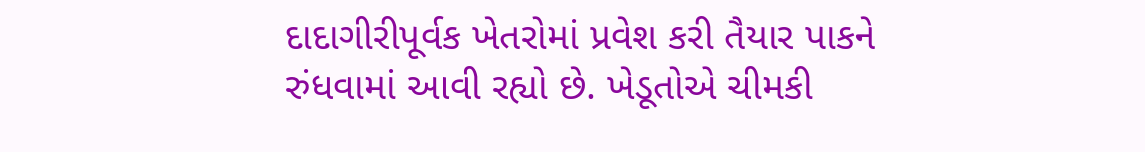દાદાગીરીપૂર્વક ખેતરોમાં પ્રવેશ કરી તૈયાર પાકને રુંધવામાં આવી રહ્યો છે. ખેડૂતોએ ચીમકી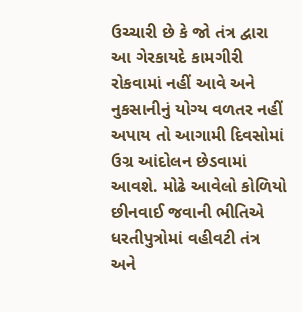ઉચ્ચારી છે કે જો તંત્ર દ્વારા આ ગેરકાયદે કામગીરી રોકવામાં નહીં આવે અને નુકસાનીનું યોગ્ય વળતર નહીં અપાય તો આગામી દિવસોમાં ઉગ્ર આંદોલન છેડવામાં આવશે. મોઢે આવેલો કોળિયો છીનવાઈ જવાની ભીતિએ ધરતીપુત્રોમાં વહીવટી તંત્ર અને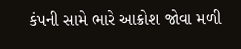કંપની સામે ભારે આક્રોશ જોવા મળી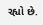રહ્યો છે.